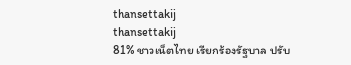thansettakij
thansettakij
81% ชาวเน็ตไทย เรียกร้องรัฐบาล ปรับ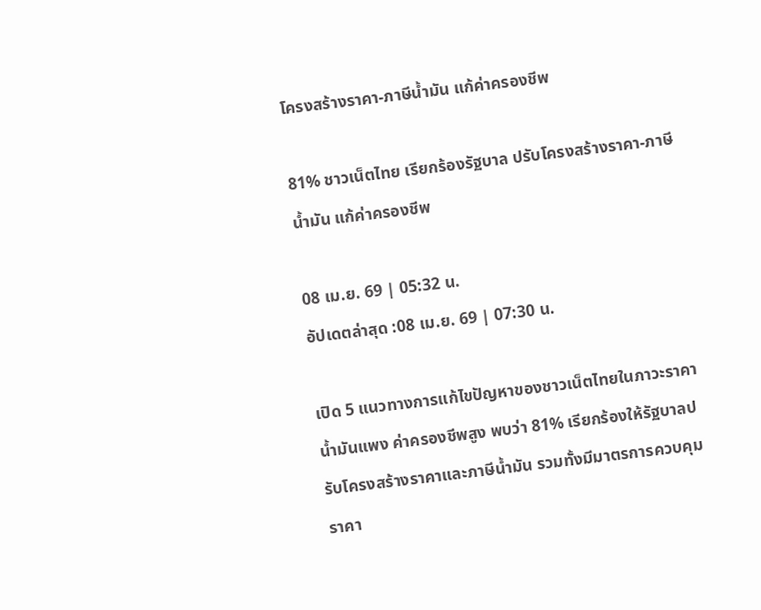โครงสร้างราคา-ภาษีน้ำมัน แก้ค่าครองชีพ

81% ชาวเน็ตไทย เรียกร้องรัฐบาล ปรับโครงสร้างราคา-ภาษีน้ำมัน แก้ค่าครองชีพ

08 เม.ย. 69 | 05:32 น.
อัปเดตล่าสุด :08 เม.ย. 69 | 07:30 น.

เปิด 5 แนวทางการแก้ไขปัญหาของชาวเน็ตไทยในภาวะราคาน้ำมันแพง ค่าครองชีพสูง พบว่า 81% เรียกร้องให้รัฐบาลปรับโครงสร้างราคาและภาษีน้ำมัน รวมทั้งมีมาตรการควบคุมราคา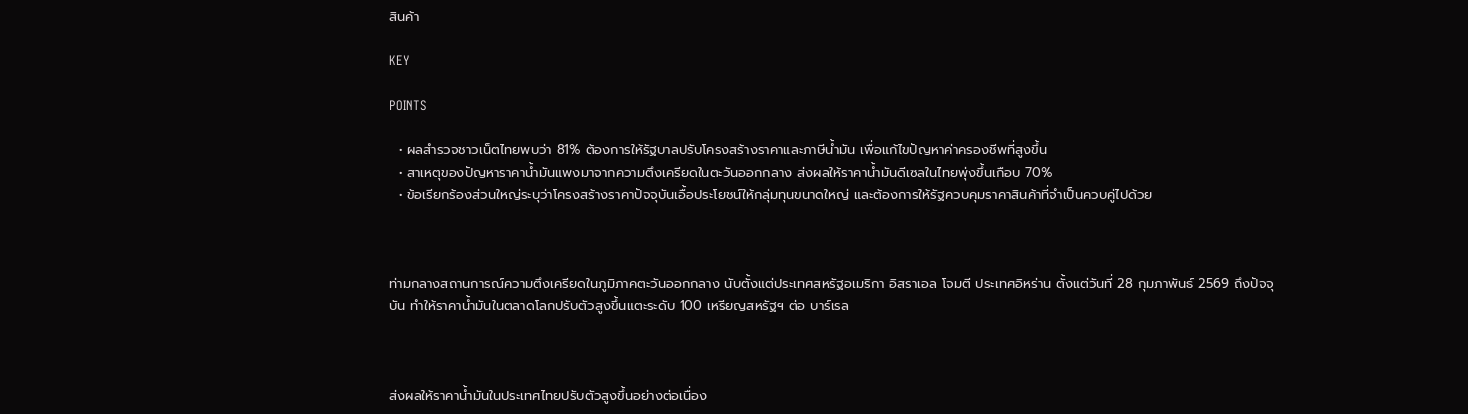สินค้า

KEY

POINTS

  • ผลสำรวจชาวเน็ตไทยพบว่า 81% ต้องการให้รัฐบาลปรับโครงสร้างราคาและภาษีน้ำมัน เพื่อแก้ไขปัญหาค่าครองชีพที่สูงขึ้น
  • สาเหตุของปัญหาราคาน้ำมันแพงมาจากความตึงเครียดในตะวันออกกลาง ส่งผลให้ราคาน้ำมันดีเซลในไทยพุ่งขึ้นเกือบ 70%
  • ข้อเรียกร้องส่วนใหญ่ระบุว่าโครงสร้างราคาปัจจุบันเอื้อประโยชน์ให้กลุ่มทุนขนาดใหญ่ และต้องการให้รัฐควบคุมราคาสินค้าที่จำเป็นควบคู่ไปด้วย



ท่ามกลางสถานการณ์ความตึงเครียดในภูมิภาคตะวันออกกลาง นับตั้งแต่ประเทศสหรัฐอเมริกา อิสราเอล โจมตี ประเทศอิหร่าน ตั้งแต่วันที่ 28 กุมภาพันธ์ 2569 ถึงปัจจุบัน ทำให้ราคาน้ำมันในตลาดโลกปรับตัวสูงขึ้นแตะระดับ 100 เหรียญสหรัฐฯ ต่อ บาร์เรล



ส่งผลให้ราคาน้ำมันในประเทศไทยปรับตัวสูงขึ้นอย่างต่อเนื่อง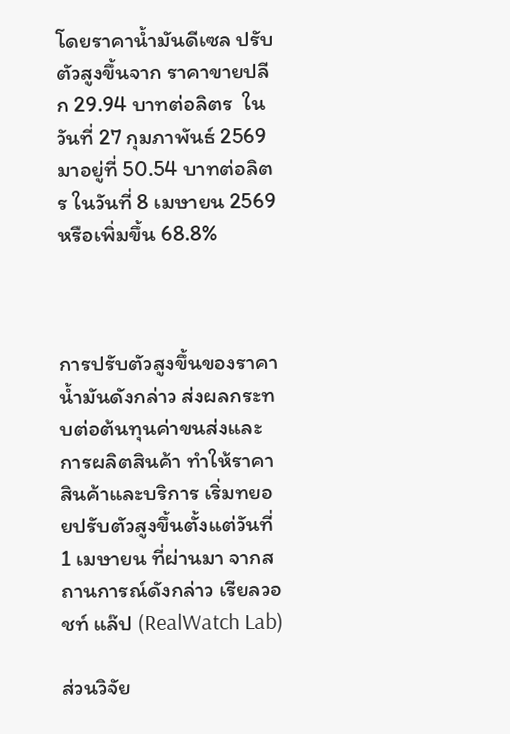โดยราคาน้ำมันดีเซล ปรับตัวสูงขึ้นจาก ราคาขายปลีก 29.94 บาทต่อลิตร  ในวันที่ 27 กุมภาพันธ์ 2569 มาอยู่ที่ 50.54 บาทต่อลิตร ในวันที่ 8 เมษายน 2569 หรือเพิ่มขึ้น 68.8%



การปรับตัวสูงขึ้นของราคาน้ำมันดังกล่าว ส่งผลกระทบต่อต้นทุนค่าขนส่งและการผลิตสินค้า ทำให้ราคาสินค้าและบริการ เริ่มทยอยปรับตัวสูงขึ้นตั้งแต่วันที่ 1 เมษายน ที่ผ่านมา จากสถานการณ์ดังกล่าว เรียลวอชท์ แล๊ป (RealWatch Lab)

ส่วนวิจัย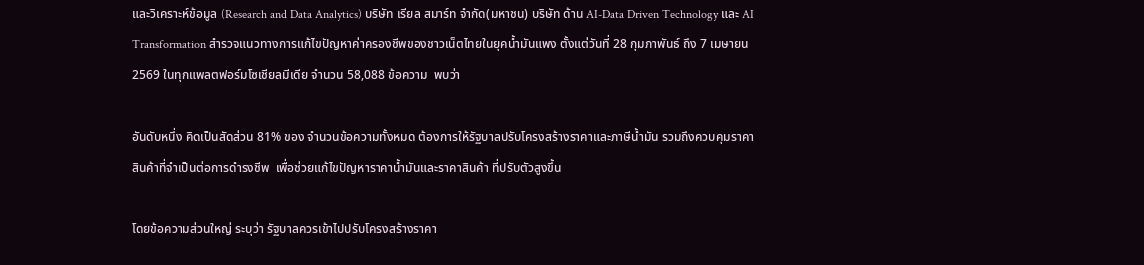และวิเคราะห์ข้อมูล (Research and Data Analytics) บริษัท เรียล สมาร์ท จำกัด(มหาชน) บริษัท ด้าน AI-Data Driven Technology และ AI Transformation สำรวจแนวทางการแก้ไขปัญหาค่าครองชีพของชาวเน็ตไทยในยุคน้ำมันแพง ตั้งแต่วันที่ 28 กุมภาพันธ์ ถึง 7 เมษายน 2569 ในทุกแพลตฟอร์มโซเชียลมีเดีย จำนวน 58,088 ข้อความ  พบว่า

อันดับหนึ่ง คิดเป็นสัดส่วน 81% ของ จำนวนข้อความทั้งหมด ต้องการให้รัฐบาลปรับโครงสร้างราคาและภาษีน้ำมัน รวมถึงควบคุมราคาสินค้าที่จำเป็นต่อการดำรงชีพ  เพื่อช่วยแก้ไขปัญหาราคาน้ำมันและราคาสินค้า ที่ปรับตัวสูงขึ้น

โดยข้อความส่วนใหญ่ ระบุว่า รัฐบาลควรเข้าไปปรับโครงสร้างราคา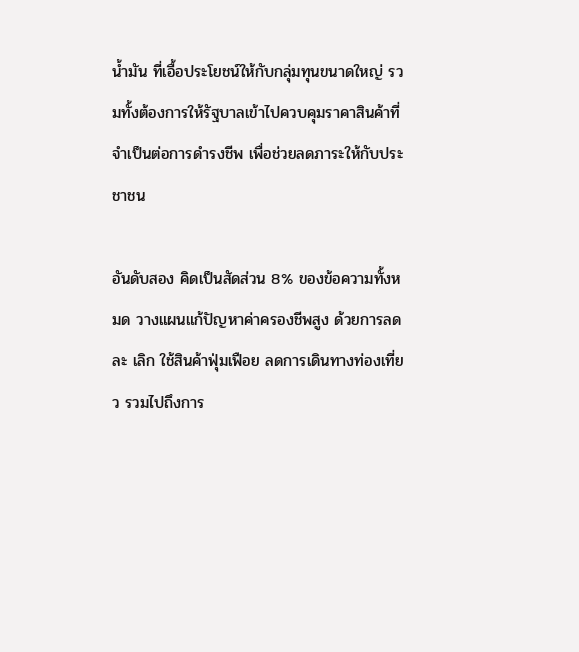น้ำมัน ที่เอื้อประโยชน์ให้กับกลุ่มทุนขนาดใหญ่ รวมทั้งต้องการให้รัฐบาลเข้าไปควบคุมราคาสินค้าที่จำเป็นต่อการดำรงชีพ เพื่อช่วยลดภาระให้กับประชาชน

อันดับสอง คิดเป็นสัดส่วน 8% ของข้อความทั้งหมด วางแผนแก้ปัญหาค่าครองชีพสูง ด้วยการลด ละ เลิก ใช้สินค้าฟุ่มเฟือย ลดการเดินทางท่องเที่ยว รวมไปถึงการ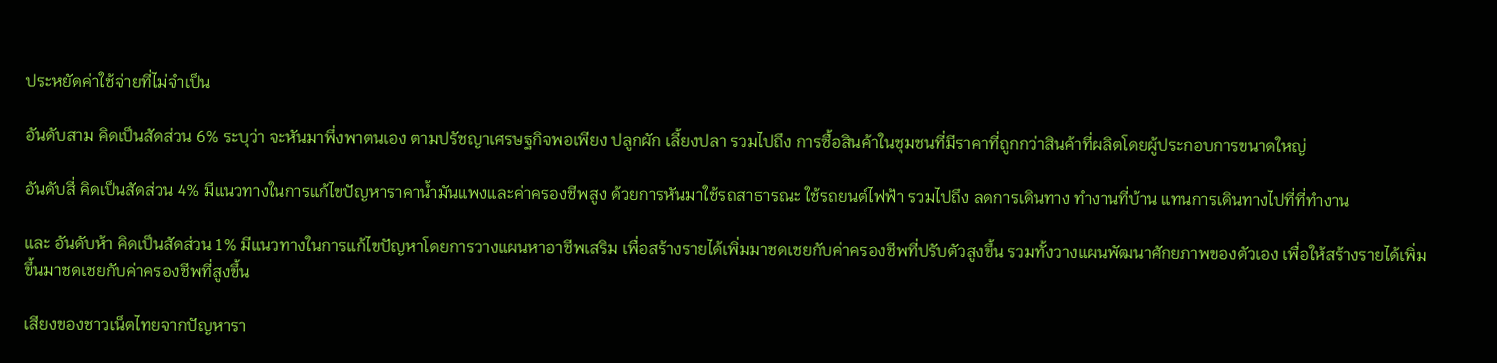ประหยัดค่าใช้จ่ายที่ไม่จำเป็น

อันดับสาม คิดเป็นสัดส่วน 6% ระบุว่า จะหันมาพึ่งพาตนเอง ตามปรัชญาเศรษฐกิจพอเพียง ปลูกผัก เลี้ยงปลา รวมไปถึง การซื้อสินค้าในชุมชนที่มีราคาที่ถูกกว่าสินค้าที่ผลิตโดยผู้ประกอบการขนาดใหญ่

อันดับสี่ คิดเป็นสัดส่วน 4% มีแนวทางในการแก้ไขปัญหาราคาน้ำมันแพงและค่าครองชีพสูง ด้วยการหันมาใช้รถสาธารณะ ใช้รถยนต์ไฟฟ้า รวมไปถึง ลดการเดินทาง ทำงานที่บ้าน แทนการเดินทางไปที่ที่ทำงาน

และ อันดับห้า คิดเป็นสัดส่วน 1% มีแนวทางในการแก้ไขปัญหาโดยการวางแผนหาอาชีพเสริม เพื่อสร้างรายได้เพิ่มมาชดเชยกับค่าครองชีพที่ปรับตัวสูงขึ้น รวมทั้งวางแผนพัฒนาศักยภาพของตัวเอง เพื่อให้สร้างรายได้เพิ่มขึ้นมาชดเชยกับค่าครองชีพที่สูงขึ้น

เสียงของชาวเน็ตไทยจากปัญหารา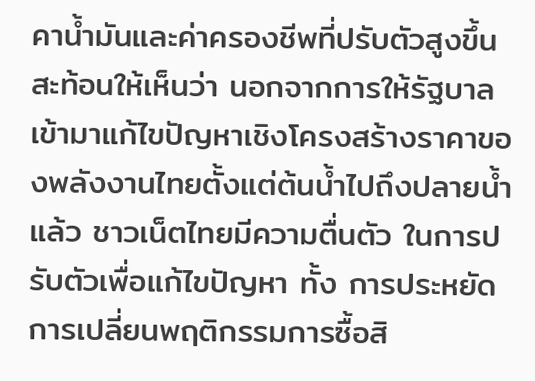คาน้ำมันและค่าครองชีพที่ปรับตัวสูงขึ้นสะท้อนให้เห็นว่า นอกจากการให้รัฐบาลเข้ามาแก้ไขปัญหาเชิงโครงสร้างราคาของพลังงานไทยตั้งแต่ต้นน้ำไปถึงปลายน้ำแล้ว ชาวเน็ตไทยมีความตื่นตัว ในการปรับตัวเพื่อแก้ไขปัญหา ทั้ง การประหยัด การเปลี่ยนพฤติกรรมการซื้อสิ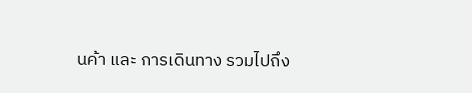นค้า และ การเดินทาง รวมไปถึง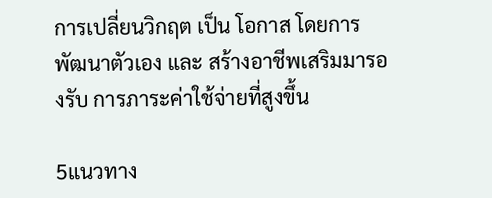การเปลี่ยนวิกฤต เป็น โอกาส โดยการพัฒนาตัวเอง และ สร้างอาชีพเสริมมารองรับ การภาระค่าใช้จ่ายที่สูงขึ้น

5แนวทาง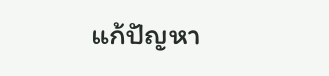แก้ปัญหา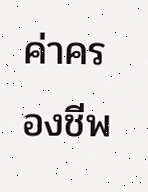ค่าครองชีพ